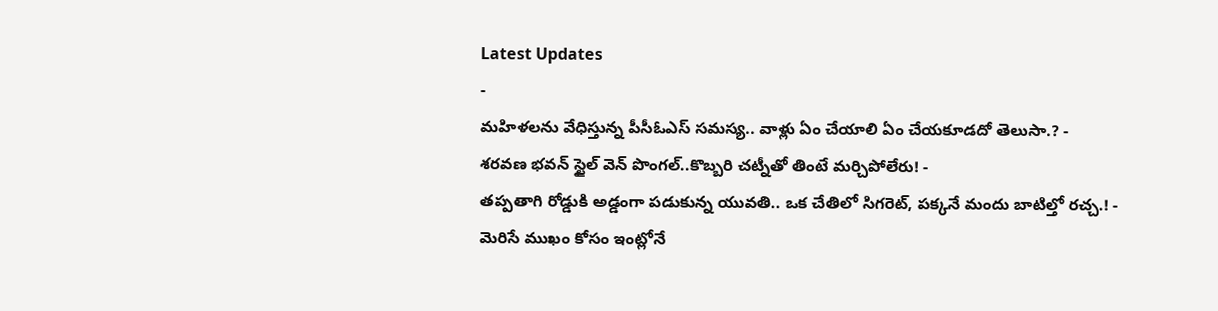Latest Updates
-
మహిళలను వేధిస్తున్న పీసీఓఎస్ సమస్య.. వాళ్లు ఏం చేయాలి ఏం చేయకూడదో తెలుసా.? -
శరవణ భవన్ స్టైల్ వెన్ పొంగల్..కొబ్బరి చట్నీతో తింటే మర్చిపోలేరు! -
తప్పతాగి రోడ్డుకి అడ్డంగా పడుకున్న యువతి.. ఒక చేతిలో సిగరెట్, పక్కనే మందు బాటిల్తో రచ్చ.! -
మెరిసే ముఖం కోసం ఇంట్లోనే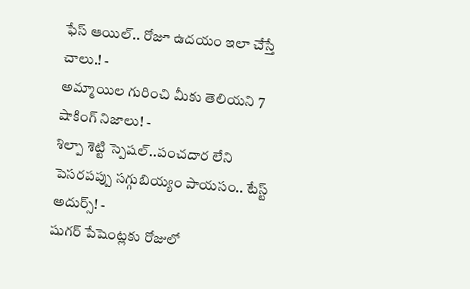ఫేస్ ఆయిల్.. రోజూ ఉదయం ఇలా చేస్తే చాలు.! -
అమ్మాయిల గురించి మీకు తెలియని 7 షాకింగ్ నిజాలు! -
శిల్పా శెట్టి స్పెషల్..పంచదార లేని పెసరపప్పు సగ్గుబియ్యం పాయసం.. టేస్ట్ అదుర్స్! -
షుగర్ పేషెంట్లకు రోజులో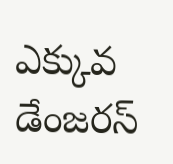ఎక్కువ డేంజరస్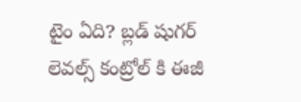టైం ఏది? బ్లడ్ షుగర్ లెవల్స్ కంట్రోల్ కి ఈజీ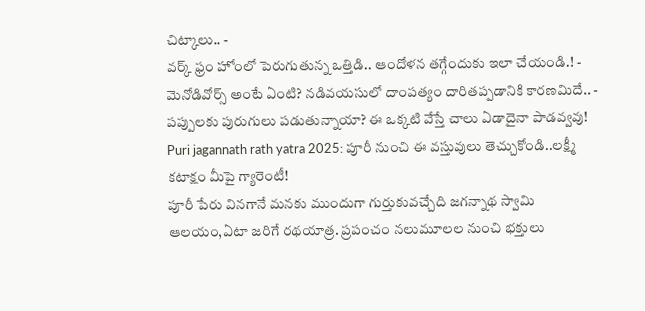చిట్కాలు.. -
వర్క్ ఫ్రం హోంలో పెరుగుతున్న ఒత్తిడి.. ఆందోళన తగ్గేందుకు ఇలా చేయండి.! -
మెనోడివోర్స్ అంటే ఏంటి? నడివయసులో దాంపత్యం దారితప్పడానికి కారణమిదే.. -
పప్పులకు పురుగులు పడుతున్నాయా? ఈ ఒక్కటి వేస్తే చాలు ఏడాదైనా పాడవ్వవు!
Puri jagannath rath yatra 2025: పూరీ నుంచి ఈ వస్తువులు తెచ్చుకోండి..లక్ష్మీ కటాక్షం మీపై గ్యారెంటీ!
పూరీ పేరు వినగానే మనకు ముందుగా గుర్తుకువచ్చేది జగన్నాథ స్వామి ఆలయం,ఏటా జరిగే రథయాత్ర. ప్రపంచం నలుమూలల నుంచి భక్తులు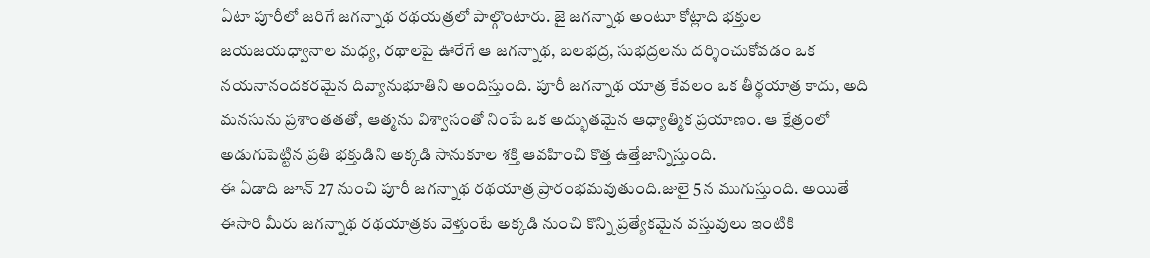ఏటా పూరీలో జరిగే జగన్నాథ రథయత్రలో పాల్గొంటారు. జై జగన్నాథ అంటూ కోట్లాది భక్తుల జయజయధ్వానాల మధ్య, రథాలపై ఊరేగే ఆ జగన్నాథ, బలభద్ర, సుభద్రలను దర్శించుకోవడం ఒక నయనానందకరమైన దివ్యానుభూతిని అందిస్తుంది. పూరీ జగన్నాథ యాత్ర కేవలం ఒక తీర్థయాత్ర కాదు, అది మనసును ప్రశాంతతతో, ఆత్మను విశ్వాసంతో నింపే ఒక అద్భుతమైన ఆధ్యాత్మిక ప్రయాణం. ఆ క్షేత్రంలో అడుగుపెట్టిన ప్రతి భక్తుడిని అక్కడి సానుకూల శక్తి ఆవహించి కొత్త ఉత్తేజాన్నిస్తుంది.
ఈ ఏడాది జూన్ 27 నుంచి పూరీ జగన్నాథ రథయాత్ర ప్రారంభమవుతుంది.జులై 5న ముగుస్తుంది. అయితే ఈసారి మీరు జగన్నాథ రథయాత్రకు వెళ్తుంటే అక్కడి నుంచి కొన్ని ప్రత్యేకమైన వస్తువులు ఇంటికి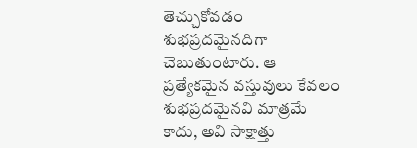తెచ్చుకోవడం శుభప్రదమైనదిగా చెబుతుంటారు. ఆ ప్రత్యేకమైన వస్తువులు కేవలం శుభప్రదమైనవి మాత్రమే కాదు, అవి సాక్షాత్తు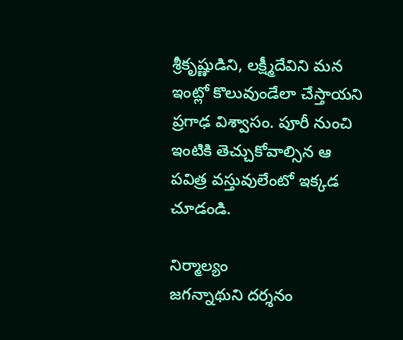శ్రీకృష్ణుడిని, లక్ష్మీదేవిని మన ఇంట్లో కొలువుండేలా చేస్తాయని ప్రగాఢ విశ్వాసం. పూరీ నుంచి ఇంటికి తెచ్చుకోవాల్సిన ఆ పవిత్ర వస్తువులేంటో ఇక్కడ చూడండి.

నిర్మాల్యం
జగన్నాథుని దర్శనం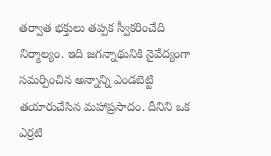తర్వాత భక్తులు తప్పక స్వీకరించేది నిర్మాల్యం. ఇది జగన్నాథునికి నైవేద్యంగా సమర్పించిన అన్నాన్ని ఎండబెట్టి తయారుచేసిన మహాప్రసాదం. దీనిని ఒక ఎర్రటి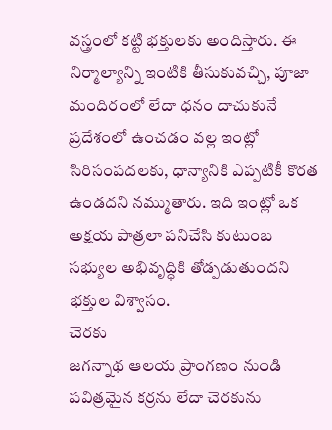వస్త్రంలో కట్టి భక్తులకు అందిస్తారు. ఈ నిర్మాల్యాన్ని ఇంటికి తీసుకువచ్చి, పూజా మందిరంలో లేదా ధనం దాచుకునే ప్రదేశంలో ఉంచడం వల్ల ఇంట్లో సిరిసంపదలకు, ధాన్యానికి ఎప్పటికీ కొరత ఉండదని నమ్ముతారు. ఇది ఇంట్లో ఒక అక్షయ పాత్రలా పనిచేసి కుటుంబ సభ్యుల అభివృద్ధికి తోడ్పడుతుందని భక్తుల విశ్వాసం.
చెరకు
జగన్నాథ ఆలయ ప్రాంగణం నుండి పవిత్రమైన కర్రను లేదా చెరకును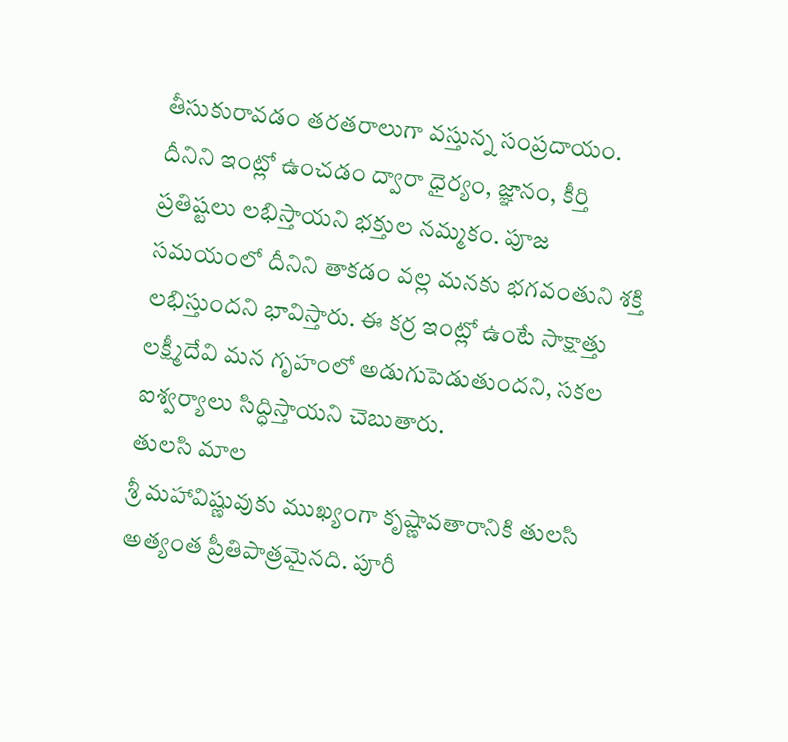తీసుకురావడం తరతరాలుగా వస్తున్న సంప్రదాయం. దీనిని ఇంట్లో ఉంచడం ద్వారా ధైర్యం, జ్ఞానం, కీర్తి ప్రతిష్టలు లభిస్తాయని భక్తుల నమ్మకం. పూజ సమయంలో దీనిని తాకడం వల్ల మనకు భగవంతుని శక్తి లభిస్తుందని భావిస్తారు. ఈ కర్ర ఇంట్లో ఉంటే సాక్షాత్తు లక్ష్మీదేవి మన గృహంలో అడుగుపెడుతుందని, సకల ఐశ్వర్యాలు సిద్ధిస్తాయని చెబుతారు.
తులసి మాల
శ్రీ మహావిష్ణువుకు ముఖ్యంగా కృష్ణావతారానికి తులసి అత్యంత ప్రీతిపాత్రమైనది. పూరీ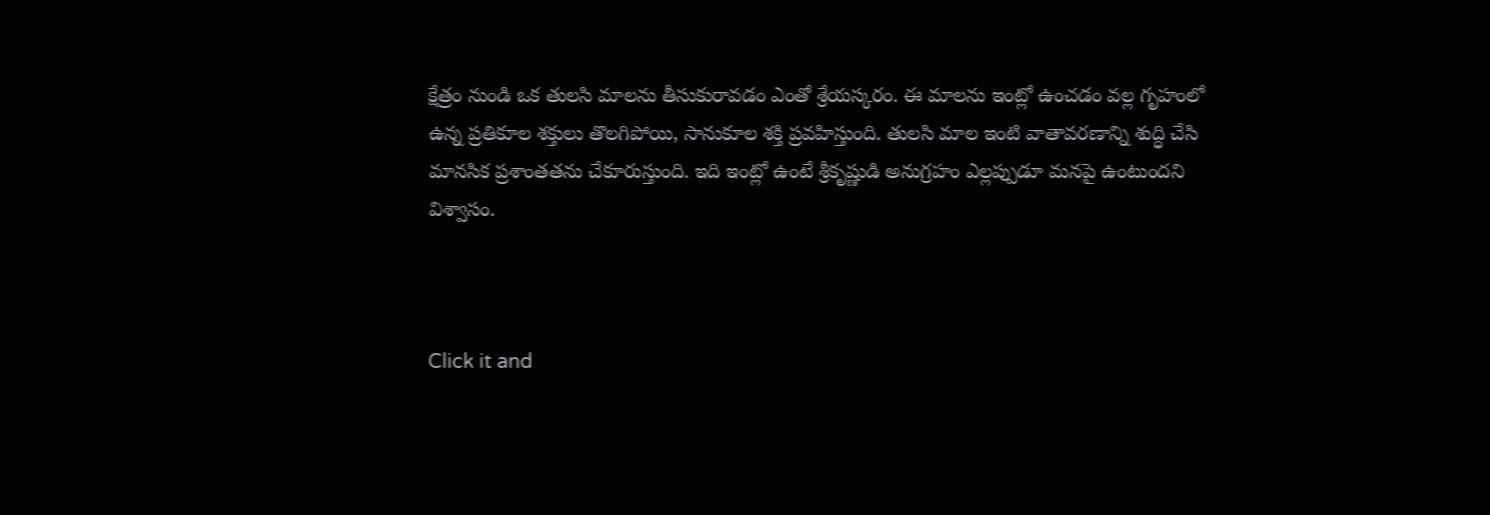క్షేత్రం నుండి ఒక తులసి మాలను తీసుకురావడం ఎంతో శ్రేయస్కరం. ఈ మాలను ఇంట్లో ఉంచడం వల్ల గృహంలో ఉన్న ప్రతికూల శక్తులు తొలగిపోయి, సానుకూల శక్తి ప్రవహిస్తుంది. తులసి మాల ఇంటి వాతావరణాన్ని శుద్ధి చేసి మానసిక ప్రశాంతతను చేకూరుస్తుంది. ఇది ఇంట్లో ఉంటే శ్రీకృష్ణుడి అనుగ్రహం ఎల్లప్పుడూ మనపై ఉంటుందని విశ్వాసం.



Click it and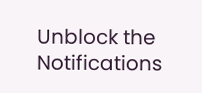Unblock the Notifications